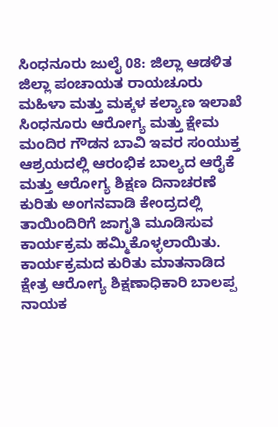ಸಿಂಧನೂರು ಜುಲೈ 08: ಜಿಲ್ಲಾ ಆಡಳಿತ ಜಿಲ್ಲಾ ಪಂಚಾಯತ ರಾಯಚೂರು ಮಹಿಳಾ ಮತ್ತು ಮಕ್ಕಳ ಕಲ್ಯಾಣ ಇಲಾಖೆ ಸಿಂಧನೂರು ಆರೋಗ್ಯ ಮತ್ತು ಕ್ಷೇಮ ಮಂದಿರ ಗೌಡನ ಬಾವಿ ಇವರ ಸಂಯುಕ್ತ ಆಶ್ರಯದಲ್ಲಿ ಆರಂಭಿಕ ಬಾಲ್ಯದ ಆರೈಕೆ ಮತ್ತು ಆರೋಗ್ಯ ಶಿಕ್ಷಣ ದಿನಾಚರಣೆ ಕುರಿತು ಅಂಗನವಾಡಿ ಕೇಂದ್ರದಲ್ಲಿ ತಾಯಿಂದಿರಿಗೆ ಜಾಗೃತಿ ಮೂಡಿಸುವ ಕಾರ್ಯಕ್ರಮ ಹಮ್ಮಿಕೊಳ್ಳಲಾಯಿತು.
ಕಾರ್ಯಕ್ರಮದ ಕುರಿತು ಮಾತನಾಡಿದ ಕ್ಷೇತ್ರ ಆರೋಗ್ಯ ಶಿಕ್ಷಣಾಧಿಕಾರಿ ಬಾಲಪ್ಪ ನಾಯಕ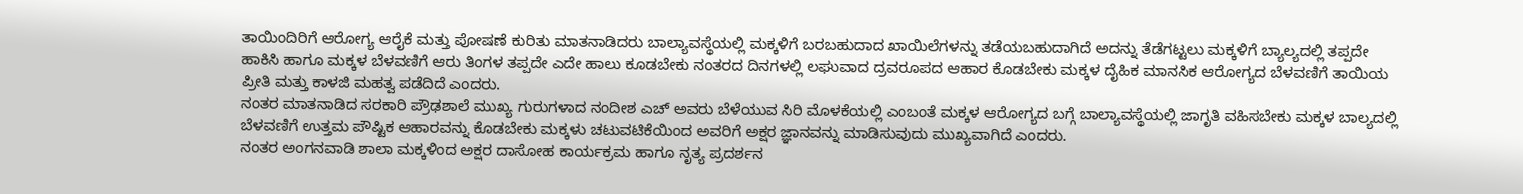ತಾಯಿಂದಿರಿಗೆ ಆರೋಗ್ಯ ಆರೈಕೆ ಮತ್ತು ಪೋಷಣೆ ಕುರಿತು ಮಾತನಾಡಿದರು ಬಾಲ್ಯಾವಸ್ಥೆಯಲ್ಲಿ ಮಕ್ಕಳಿಗೆ ಬರಬಹುದಾದ ಖಾಯಿಲೆಗಳನ್ನು ತಡೆಯಬಹುದಾಗಿದೆ ಅದನ್ನು ತೆಡೆಗಟ್ಟಲು ಮಕ್ಕಳಿಗೆ ಬ್ಯಾಲ್ಯದಲ್ಲಿ ತಪ್ಪದೇ ಹಾಕಿಸಿ ಹಾಗೂ ಮಕ್ಕಳ ಬೆಳವಣಿಗೆ ಆರು ತಿಂಗಳ ತಪ್ಪದೇ ಎದೇ ಹಾಲು ಕೂಡಬೇಕು ನಂತರದ ದಿನಗಳಲ್ಲಿ ಲಘುವಾದ ದ್ರವರೂಪದ ಆಹಾರ ಕೊಡಬೇಕು ಮಕ್ಕಳ ದೈಹಿಕ ಮಾನಸಿಕ ಆರೋಗ್ಯದ ಬೆಳವಣಿಗೆ ತಾಯಿಯ ಪ್ರೀತಿ ಮತ್ತು ಕಾಳಜಿ ಮಹತ್ವ ಪಡೆದಿದೆ ಎಂದರು.
ನಂತರ ಮಾತನಾಡಿದ ಸರಕಾರಿ ಪ್ರೌಢಶಾಲೆ ಮುಖ್ಯ ಗುರುಗಳಾದ ನಂದೀಶ ಎಚ್ ಅವರು ಬೆಳೆಯುವ ಸಿರಿ ಮೊಳಕೆಯಲ್ಲಿ ಎಂಬಂತೆ ಮಕ್ಕಳ ಆರೋಗ್ಯದ ಬಗ್ಗೆ ಬಾಲ್ಯಾವಸ್ಥೆಯಲ್ಲಿ ಜಾಗೃತಿ ವಹಿಸಬೇಕು ಮಕ್ಕಳ ಬಾಲ್ಯದಲ್ಲಿ ಬೆಳವಣಿಗೆ ಉತ್ತಮ ಪೌಷ್ಟಿಕ ಆಹಾರವನ್ನು ಕೊಡಬೇಕು ಮಕ್ಕಳು ಚಟುವಟಿಕೆಯಿಂದ ಅವರಿಗೆ ಅಕ್ಷರ ಜ್ಞಾನವನ್ನು ಮಾಡಿಸುವುದು ಮುಖ್ಯವಾಗಿದೆ ಎಂದರು.
ನಂತರ ಅಂಗನವಾಡಿ ಶಾಲಾ ಮಕ್ಕಳಿಂದ ಅಕ್ಷರ ದಾಸೋಹ ಕಾರ್ಯಕ್ರಮ ಹಾಗೂ ನೃತ್ಯ ಪ್ರದರ್ಶನ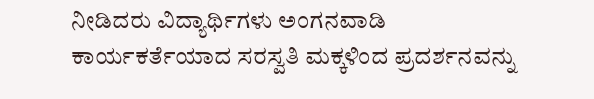ನೀಡಿದರು ವಿದ್ಯಾರ್ಥಿಗಳು ಅಂಗನವಾಡಿ ಕಾರ್ಯಕರ್ತೆಯಾದ ಸರಸ್ವತಿ ಮಕ್ಕಳಿಂದ ಪ್ರದರ್ಶನವನ್ನು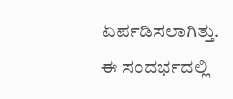ಏರ್ಪಡಿಸಲಾಗಿತ್ತು.
ಈ ಸಂದರ್ಭದಲ್ಲಿ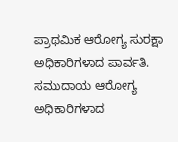ಪ್ರಾಥಮಿಕ ಆರೋಗ್ಯ ಸುರಕ್ಷಾ ಅಧಿಕಾರಿಗಳಾದ ಪಾರ್ವತಿ. ಸಮುದಾಯ ಆರೋಗ್ಯ ಅಧಿಕಾರಿಗಳಾದ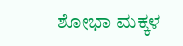ಶೋಭಾ ಮಕ್ಕಳ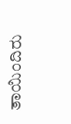ತಾಯಿಂದಿರು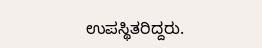ಉಪಸ್ಥಿತರಿದ್ದರು.